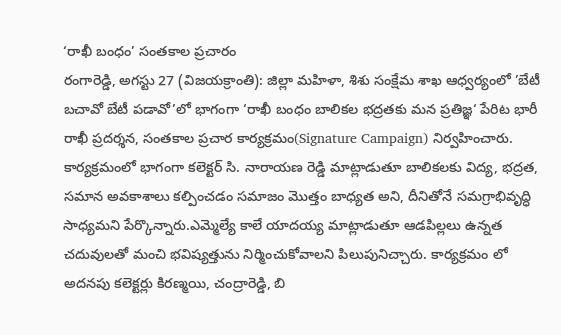‘రాఖీ బంధం’ సంతకాల ప్రచారం
రంగారెడ్డి, అగస్టు 27 (విజయక్రాంతి): జిల్లా మహిళా, శిశు సంక్షేమ శాఖ ఆధ్వర్యంలో ’బేటీ బచావో బేటీ పడావో’లో భాగంగా ‘రాఖీ బంధం బాలికల భద్రతకు మన ప్రతిజ్ఞ‘ పేరిట భారీ రాఖీ ప్రదర్శన, సంతకాల ప్రచార కార్యక్రమం(Signature Campaign) నిర్వహించారు.
కార్యక్రమంలో భాగంగా కలెక్టర్ సి. నారాయణ రెడ్డి మాట్లాడుతూ బాలికలకు విద్య, భద్రత, సమాన అవకాశాలు కల్పించడం సమాజం మొత్తం బాధ్యత అని, దీనితోనే సమగ్రాభివృద్ధి సాధ్యమని పేర్కొన్నారు.ఎమ్మెల్యే కాలే యాదయ్య మాట్లాడుతూ ఆడపిల్లలు ఉన్నత చదువులతో మంచి భవిష్యత్తును నిర్మించుకోవాలని పిలుపునిచ్చారు. కార్యక్రమం లో అదనపు కలెక్టర్లు కిరణ్మయి, చంద్రారెడ్డి, బి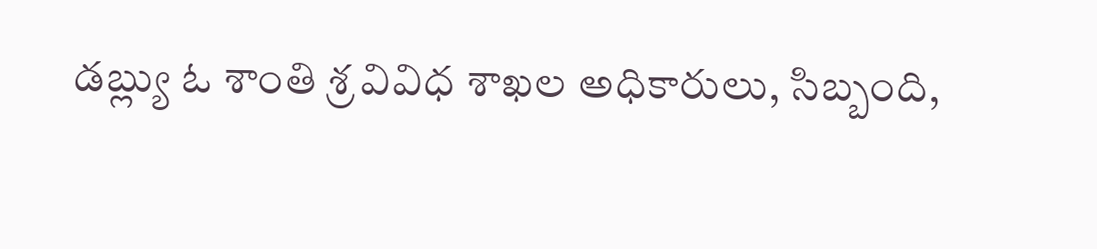డబ్ల్యు ఓ శాంతి శ్ర వివిధ శాఖల అధికారులు, సిబ్బంది,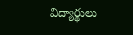విద్యార్థులు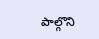పాల్గొని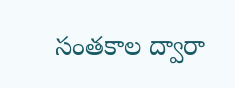సంతకాల ద్వారా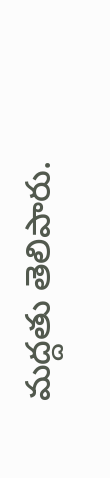మద్దతు తెలిపారు.